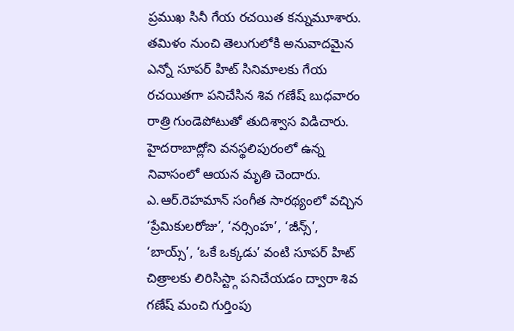ప్రముఖ సినీ గేయ రచయిత కన్నుమూశారు. తమిళం నుంచి తెలుగులోకి అనువాదమైన ఎన్నో సూపర్ హిట్ సినిమాలకు గేయ రచయితగా పనిచేసిన శివ గణేష్ బుధవారం రాత్రి గుండెపోటుతో తుదిశ్వాస విడిచారు. హైదరాబాద్లోని వనస్థలిపురంలో ఉన్న నివాసంలో ఆయన మృతి చెందారు. ఎ.ఆర్.రెహమాన్ సంగీత సారథ్యంలో వచ్చిన ‘ప్రేమికులరోజు’, ‘నర్సింహ’, ‘జీన్స్’, ‘బాయ్స్’, ‘ఒకే ఒక్కడు’ వంటి సూపర్ హిట్ చిత్రాలకు లిరిసిస్ట్గా పనిచేయడం ద్వారా శివ గణేష్ మంచి గుర్తింపు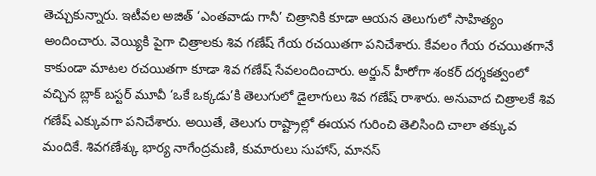తెచ్చుకున్నారు. ఇటీవల అజిత్ ‘ఎంతవాడు గానీ’ చిత్రానికి కూడా ఆయన తెలుగులో సాహిత్యం అందించారు. వెయ్యికి పైగా చిత్రాలకు శివ గణేష్ గేయ రచయితగా పనిచేశారు. కేవలం గేయ రచయితగానే కాకుండా మాటల రచయితగా కూడా శివ గణేష్ సేవలందించారు. అర్జున్ హీరోగా శంకర్ దర్శకత్వంలో వచ్చిన బ్లాక్ బస్టర్ మూవీ ‘ఒకే ఒక్కడు’కి తెలుగులో డైలాగులు శివ గణేష్ రాశారు. అనువాద చిత్రాలకే శివ గణేష్ ఎక్కువగా పనిచేశారు. అయితే, తెలుగు రాష్ట్రాల్లో ఈయన గురించి తెలిసింది చాలా తక్కువ మందికే. శివగణేశ్కు భార్య నాగేంద్రమణి, కుమారులు సుహాస్, మానస్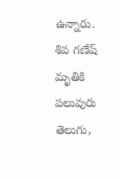ఉన్నారు. శివ గణేష్ మృతికి పలువురు తెలుగు,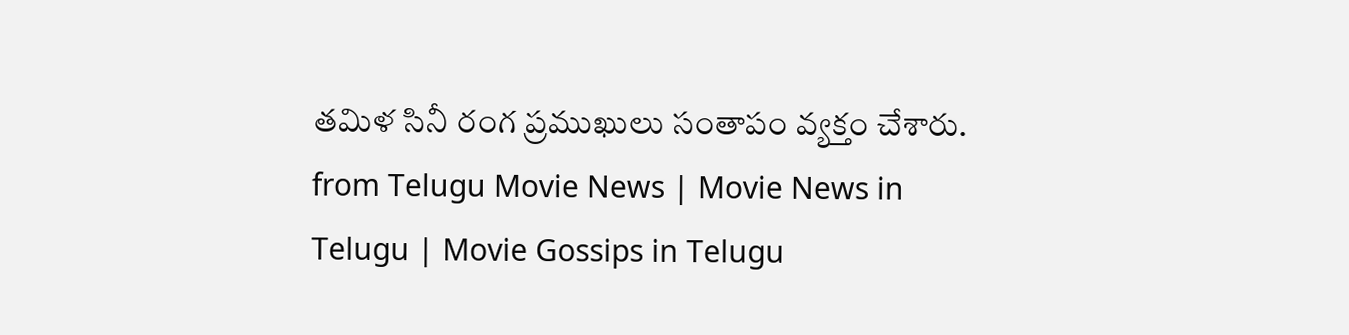తమిళ సినీ రంగ ప్రముఖులు సంతాపం వ్యక్తం చేశారు.
from Telugu Movie News | Movie News in Telugu | Movie Gossips in Telugu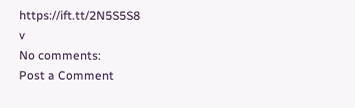https://ift.tt/2N5S5S8
v
No comments:
Post a Comment